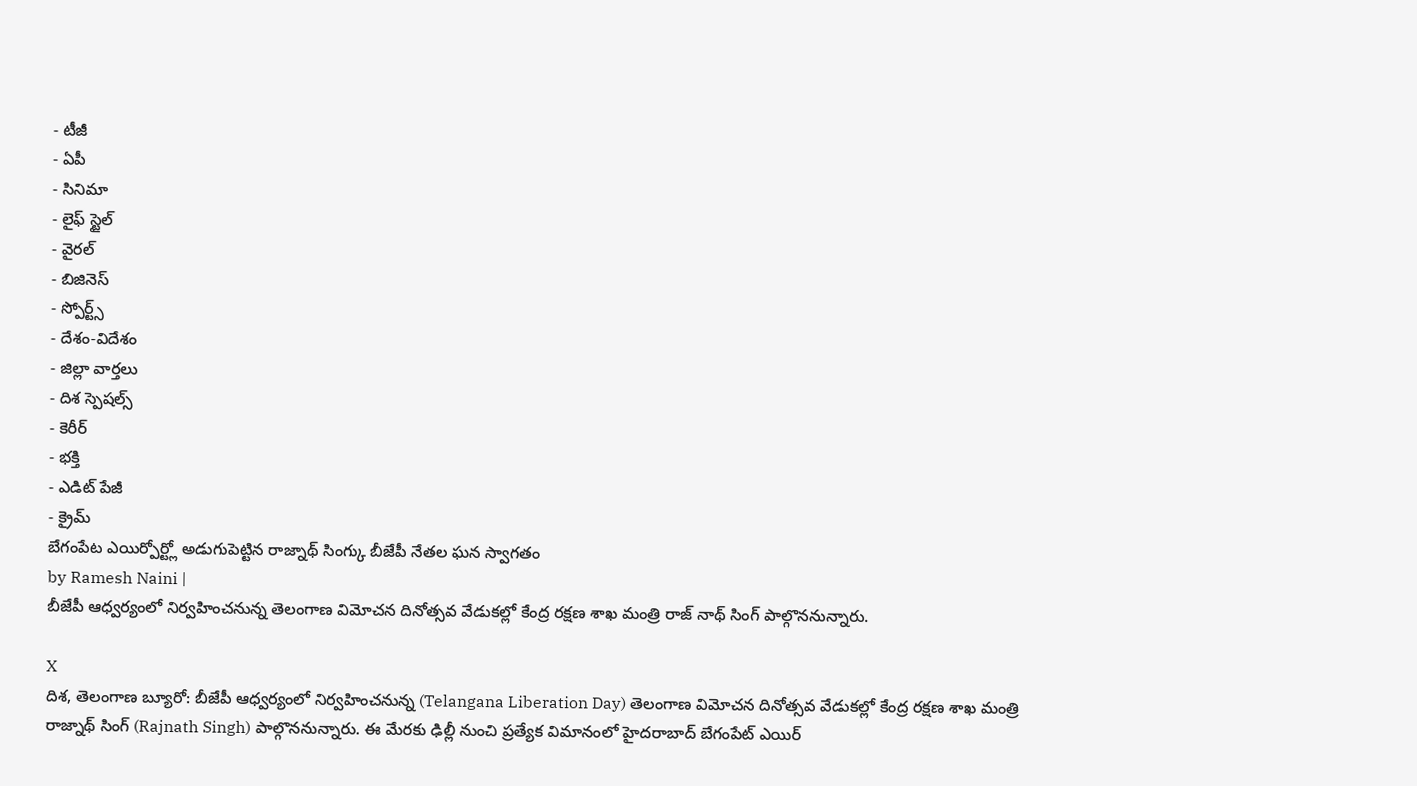- టీజీ
- ఏపీ
- సినిమా
- లైఫ్ స్టైల్
- వైరల్
- బిజినెస్
- స్పోర్ట్స్
- దేశం-విదేశం
- జిల్లా వార్తలు
- దిశ స్పెషల్స్
- కెరీర్
- భక్తి
- ఎడిట్ పేజీ
- క్రైమ్
బేగంపేట ఎయిర్పోర్ట్లో అడుగుపెట్టిన రాజ్నాథ్ సింగ్కు బీజేపీ నేతల ఘన స్వాగతం
by Ramesh Naini |
బీజేపీ ఆధ్వర్యంలో నిర్వహించనున్న తెలంగాణ విమోచన దినోత్సవ వేడుకల్లో కేంద్ర రక్షణ శాఖ మంత్రి రాజ్ నాథ్ సింగ్ పాల్గొననున్నారు.

X
దిశ, తెలంగాణ బ్యూరో: బీజేపీ ఆధ్వర్యంలో నిర్వహించనున్న (Telangana Liberation Day) తెలంగాణ విమోచన దినోత్సవ వేడుకల్లో కేంద్ర రక్షణ శాఖ మంత్రి రాజ్నాథ్ సింగ్ (Rajnath Singh) పాల్గొననున్నారు. ఈ మేరకు ఢిల్లీ నుంచి ప్రత్యేక విమానంలో హైదరాబాద్ బేగంపేట్ ఎయిర్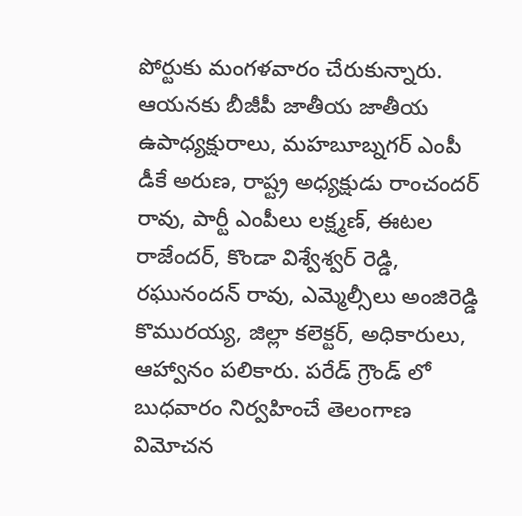పోర్టుకు మంగళవారం చేరుకున్నారు. ఆయనకు బీజీపీ జాతీయ జాతీయ ఉపాధ్యక్షురాలు, మహబూబ్నగర్ ఎంపీ డీకే అరుణ, రాష్ట్ర అధ్యక్షుడు రాంచందర్ రావు, పార్టీ ఎంపీలు లక్ష్మణ్, ఈటల రాజేందర్, కొండా విశ్వేశ్వర్ రెడ్డి, రఘునందన్ రావు, ఎమ్మెల్సీలు అంజిరెడ్డి కొమురయ్య, జిల్లా కలెక్టర్, అధికారులు, ఆహ్వానం పలికారు. పరేడ్ గ్రౌండ్ లో బుధవారం నిర్వహించే తెలంగాణ విమోచన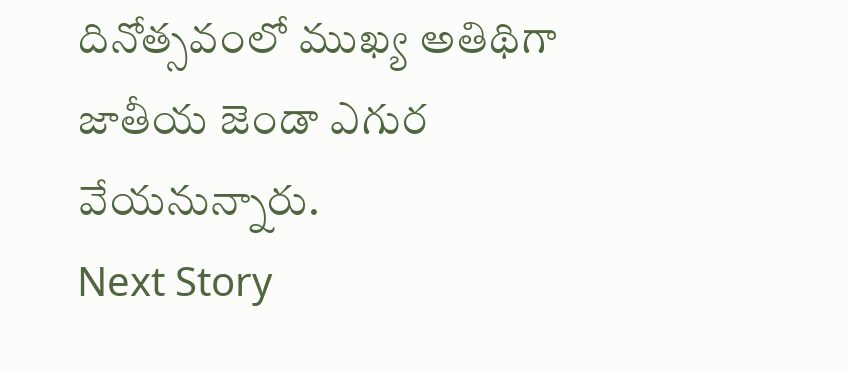దినోత్సవంలో ముఖ్య అతిథిగా జాతీయ జెండా ఎగుర వేయనున్నారు.
Next Story